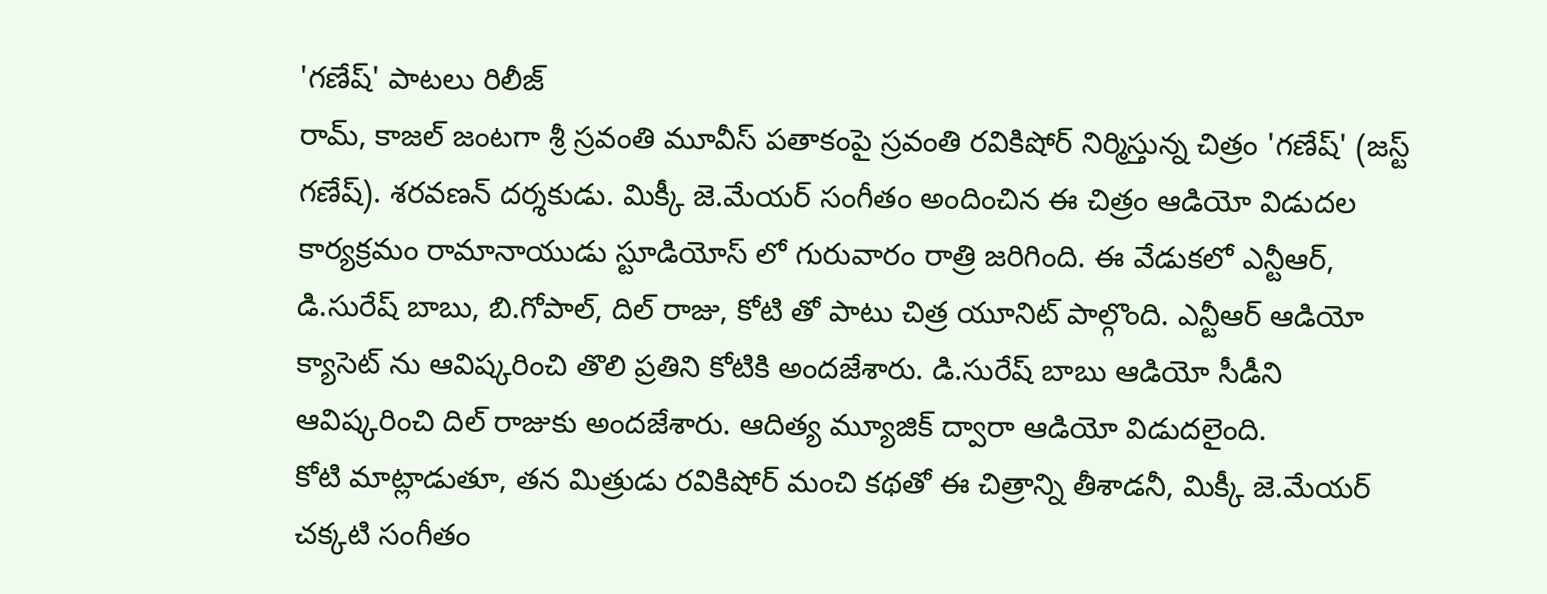'గణేష్' పాటలు రిలీజ్
రామ్, కాజల్ జంటగా శ్రీ స్రవంతి మూవీస్ పతాకంపై స్రవంతి రవికిషోర్ నిర్మిస్తున్న చిత్రం 'గణేష్' (జస్ట్ గణేష్). శరవణన్ దర్శకుడు. మిక్కీ జె.మేయర్ సంగీతం అందించిన ఈ చిత్రం ఆడియో విడుదల కార్యక్రమం రామానాయుడు స్టూడియోస్ లో గురువారం రాత్రి జరిగింది. ఈ వేడుకలో ఎన్టీఆర్, డి.సురేష్ బాబు, బి.గోపాల్, దిల్ రాజు, కోటి తో పాటు చిత్ర యూనిట్ పాల్గొంది. ఎన్టీఆర్ ఆడియో క్యాసెట్ ను ఆవిష్కరించి తొలి ప్రతిని కోటికి అందజేశారు. డి.సురేష్ బాబు ఆడియో సీడీని ఆవిష్కరించి దిల్ రాజుకు అందజేశారు. ఆదిత్య మ్యూజిక్ ద్వారా ఆడియో విడుదలైంది.
కోటి మాట్లాడుతూ, తన మిత్రుడు రవికిషోర్ మంచి కథతో ఈ చిత్రాన్ని తీశాడనీ, మిక్కీ జె.మేయర్ చక్కటి సంగీతం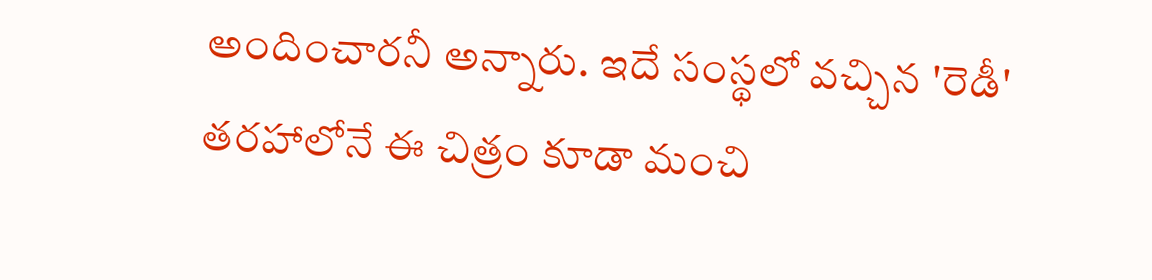అందించారనీ అన్నారు. ఇదే సంస్థలో వచ్చిన 'రెడీ' తరహాలోనే ఈ చిత్రం కూడా మంచి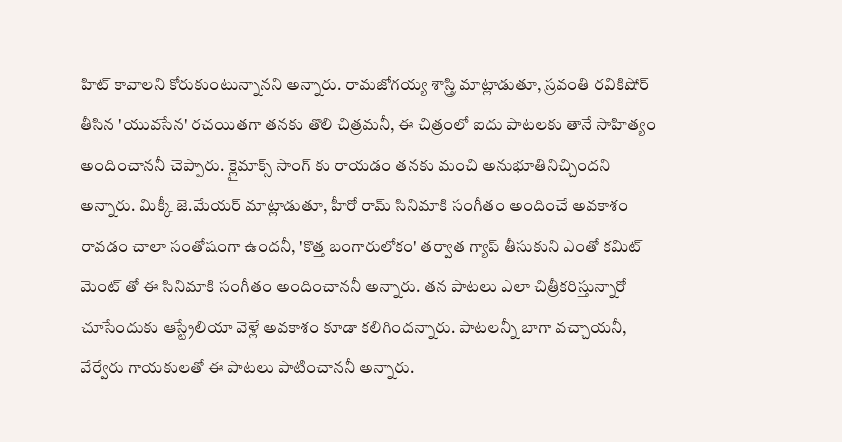హిట్ కావాలని కోరుకుంటున్నానని అన్నారు. రామజోగయ్య శాస్త్రి మాట్లాడుతూ, స్రవంతి రవికిషోర్ తీసిన 'యువసేన' రచయితగా తనకు తొలి చిత్రమనీ, ఈ చిత్రంలో ఐదు పాటలకు తానే సాహిత్యం అందించాననీ చెప్పారు. క్లైమాక్స్ సాంగ్ కు రాయడం తనకు మంచి అనుభూతినిచ్చిందని అన్నారు. మిక్కీ జె.మేయర్ మాట్లాడుతూ, హీరో రామ్ సినిమాకి సంగీతం అందించే అవకాశం రావడం చాలా సంతోషంగా ఉందనీ, 'కొత్త బంగారులోకం' తర్వాత గ్యాప్ తీసుకుని ఎంతో కమిట్ మెంట్ తో ఈ సినిమాకి సంగీతం అందించాననీ అన్నారు. తన పాటలు ఎలా చిత్రీకరిస్తున్నారో చూసేందుకు ఆస్ట్రేలియా వెళ్లే అవకాశం కూడా కలిగిందన్నారు. పాటలన్నీ బాగా వచ్చాయనీ, వేర్వేరు గాయకులతో ఈ పాటలు పాటించాననీ అన్నారు.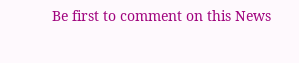Be first to comment on this News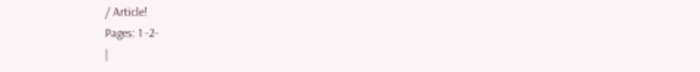/ Article!
Pages: 1 -2-
|